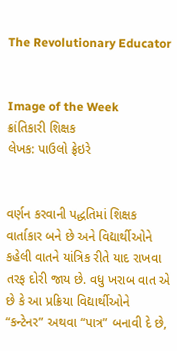The Revolutionary Educator


Image of the Week
ક્રાંતિકારી શિક્ષક
લેખક: પાઉલો ફ્રેઇરે


વર્ણન કરવાની પદ્ધતિમાં શિક્ષક વાર્તાકાર બને છે અને વિદ્યાર્થીઓને કહેલી વાતને યાંત્રિક રીતે યાદ રાખવા તરફ દોરી જાય છે. વધુ ખરાબ વાત એ છે કે આ પ્રક્રિયા વિદ્યાર્થીઓને “કન્ટેનર” અથવા “પાત્ર” બનાવી દે છે,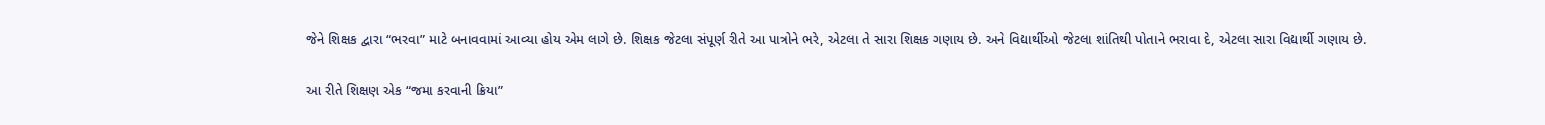જેને શિક્ષક દ્વારા “ભરવા” માટે બનાવવામાં આવ્યા હોય એમ લાગે છે. શિક્ષક જેટલા સંપૂર્ણ રીતે આ પાત્રોને ભરે, એટલા તે સારા શિક્ષક ગણાય છે. અને વિદ્યાર્થીઓ જેટલા શાંતિથી પોતાને ભરાવા દે, એટલા સારા વિદ્યાર્થી ગણાય છે.

આ રીતે શિક્ષણ એક “જમા કરવાની ક્રિયા”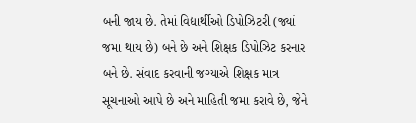બની જાય છે. તેમાં વિદ્યાર્થીઓ ડિપોઝિટરી (જ્યાં જમા થાય છે) બને છે અને શિક્ષક ડિપોઝિટ કરનાર બને છે. સંવાદ કરવાની જગ્યાએ શિક્ષક માત્ર સૂચનાઓ આપે છે અને માહિતી જમા કરાવે છે, જેને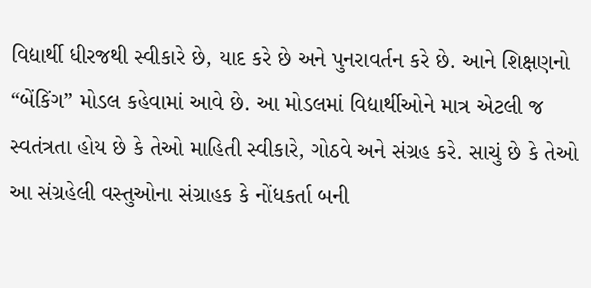વિદ્યાર્થી ધીરજથી સ્વીકારે છે, યાદ કરે છે અને પુનરાવર્તન કરે છે. આને શિક્ષણનો “બેંકિંગ” મોડલ કહેવામાં આવે છે. આ મોડલમાં વિદ્યાર્થીઓને માત્ર એટલી જ સ્વતંત્રતા હોય છે કે તેઓ માહિતી સ્વીકારે, ગોઠવે અને સંગ્રહ કરે. સાચું છે કે તેઓ આ સંગ્રહેલી વસ્તુઓના સંગ્રાહક કે નોંધકર્તા બની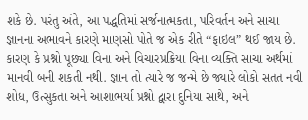શકે છે. પરંતુ અંતે, આ પદ્ધતિમાં સર્જનાત્મકતા, પરિવર્તન અને સાચા જ્ઞાનના અભાવને કારણે માણસો પોતે જ એક રીતે “ફાઇલ” થઈ જાય છે. કારણ કે પ્રશ્નો પૂછ્યા વિના અને વિચારપ્રક્રિયા વિના વ્યક્તિ સાચા અર્થમાં માનવી બની શકતી નથી. જ્ઞાન તો ત્યારે જ જન્મે છે જ્યારે લોકો સતત નવી શોધ, ઉત્સુકતા અને આશાભર્યા પ્રશ્નો દ્વારા દુનિયા સાથે, અને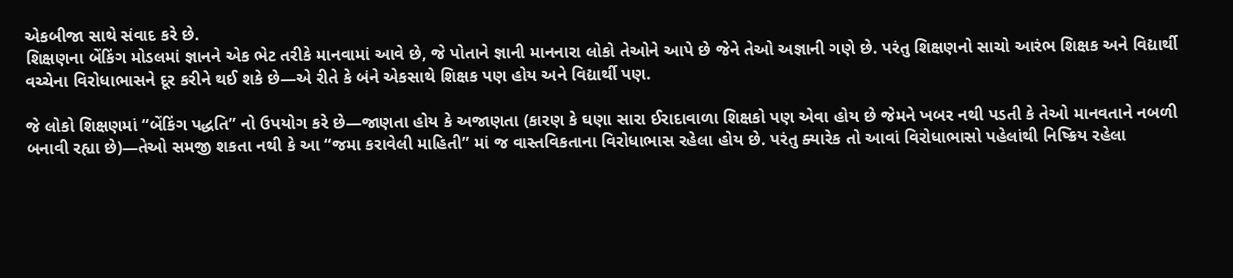એકબીજા સાથે સંવાદ કરે છે.
શિક્ષણના બેંકિંગ મોડલમાં જ્ઞાનને એક ભેટ તરીકે માનવામાં આવે છે, જે પોતાને જ્ઞાની માનનારા લોકો તેઓને આપે છે જેને તેઓ અજ્ઞાની ગણે છે. પરંતુ શિક્ષણનો સાચો આરંભ શિક્ષક અને વિદ્યાર્થી વચ્ચેના વિરોધાભાસને દૂર કરીને થઈ શકે છે—એ રીતે કે બંને એકસાથે શિક્ષક પણ હોય અને વિદ્યાર્થી પણ.

જે લોકો શિક્ષણમાં “બેંકિંગ પદ્ધતિ” નો ઉપયોગ કરે છે—જાણતા હોય કે અજાણતા (કારણ કે ઘણા સારા ઈરાદાવાળા શિક્ષકો પણ એવા હોય છે જેમને ખબર નથી પડતી કે તેઓ માનવતાને નબળી બનાવી રહ્યા છે)—તેઓ સમજી શકતા નથી કે આ “જમા કરાવેલી માહિતી” માં જ વાસ્તવિકતાના વિરોધાભાસ રહેલા હોય છે. પરંતુ ક્યારેક તો આવાં વિરોધાભાસો પહેલાંથી નિષ્ક્રિય રહેલા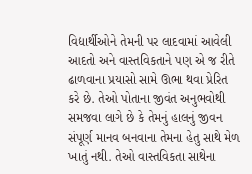વિદ્યાર્થીઓને તેમની પર લાદવામાં આવેલી આદતો અને વાસ્તવિકતાને પણ એ જ રીતે ઢાળવાના પ્રયાસો સામે ઊભા થવા પ્રેરિત કરે છે. તેઓ પોતાના જીવંત અનુભવોથી સમજવા લાગે છે કે તેમનું હાલનું જીવન સંપૂર્ણ માનવ બનવાના તેમના હેતુ સાથે મેળ ખાતું નથી. તેઓ વાસ્તવિકતા સાથેના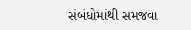સંબંધોમાંથી સમજવા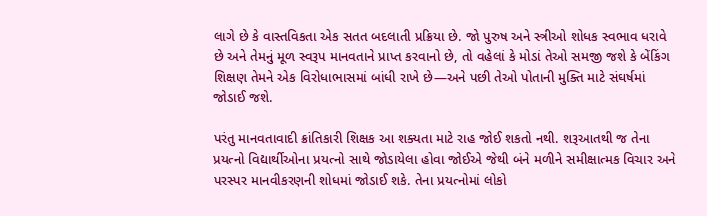લાગે છે કે વાસ્તવિકતા એક સતત બદલાતી પ્રક્રિયા છે. જો પુરુષ અને સ્ત્રીઓ શોધક સ્વભાવ ધરાવે છે અને તેમનું મૂળ સ્વરૂપ માનવતાને પ્રાપ્ત કરવાનો છે, તો વહેલાં કે મોડાં તેઓ સમજી જશે કે બેંકિંગ શિક્ષણ તેમને એક વિરોધાભાસમાં બાંધી રાખે છે—અને પછી તેઓ પોતાની મુક્તિ માટે સંઘર્ષમાં જોડાઈ જશે.

પરંતુ માનવતાવાદી ક્રાંતિકારી શિક્ષક આ શક્યતા માટે રાહ જોઈ શકતો નથી. શરૂઆતથી જ તેના પ્રયત્નો વિદ્યાર્થીઓના પ્રયત્નો સાથે જોડાયેલા હોવા જોઈએ જેથી બંને મળીને સમીક્ષાત્મક વિચાર અને પરસ્પર માનવીકરણની શોધમાં જોડાઈ શકે. તેના પ્રયત્નોમાં લોકો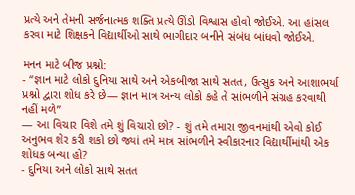પ્રત્યે અને તેમની સર્જનાત્મક શક્તિ પ્રત્યે ઊંડો વિશ્વાસ હોવો જોઈએ. આ હાંસલ કરવા માટે શિક્ષકને વિદ્યાર્થીઓ સાથે ભાગીદાર બનીને સંબંધ બાંધવો જોઈએ.

મનન માટે બીજ પ્રશ્નો:
- “જ્ઞાન માટે લોકો દુનિયા સાથે અને એકબીજા સાથે સતત, ઉત્સુક અને આશાભર્યા પ્રશ્નો દ્વારા શોધ કરે છે— જ્ઞાન માત્ર અન્ય લોકો કહે તે સાંભળીને સંગ્રહ કરવાથી નહીં મળે”
— આ વિચાર વિશે તમે શું વિચારો છો? - શું તમે તમારા જીવનમાંથી એવો કોઈ અનુભવ શેર કરી શકો છો જ્યાં તમે માત્ર સાંભળીને સ્વીકારનાર વિદ્યાર્થીમાંથી એક શોધક બન્યા હો?
- દુનિયા અને લોકો સાથે સતત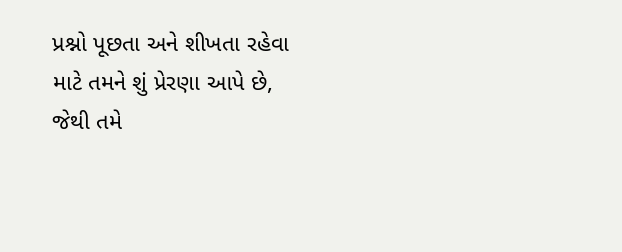પ્રશ્નો પૂછતા અને શીખતા રહેવા માટે તમને શું પ્રેરણા આપે છે, જેથી તમે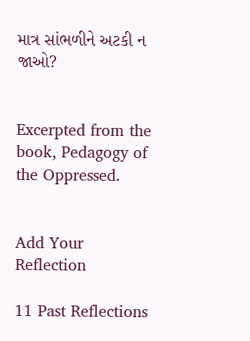માત્ર સાંભળીને અટકી ન જાઓ?


Excerpted from the book, Pedagogy of the Oppressed.


Add Your Reflection

11 Past Reflections